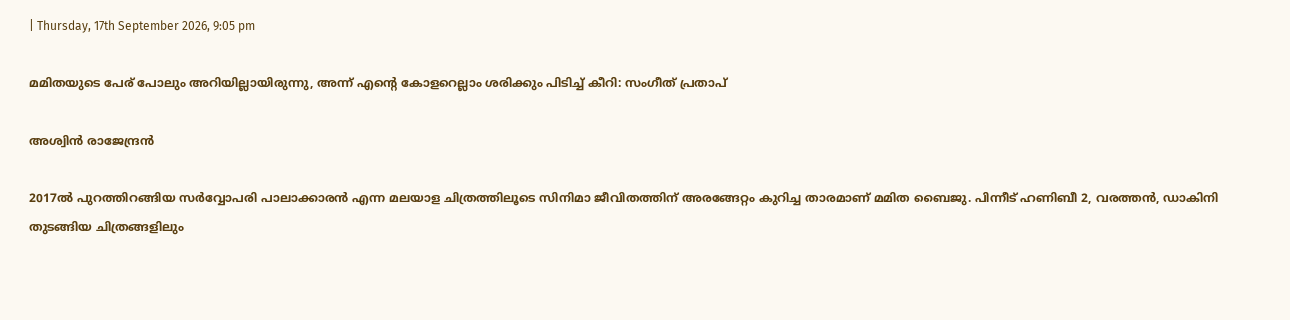| Thursday, 17th September 2026, 9:05 pm

മമിതയുടെ പേര് പോലും അറിയില്ലായിരുന്നു, അന്ന് എന്റെ കോളറെല്ലാം ശരിക്കും പിടിച്ച് കീറി: സംഗീത് പ്രതാപ്

അശ്വിന്‍ രാജേന്ദ്രന്‍

2017ല്‍ പുറത്തിറങ്ങിയ സര്‍വ്വോപരി പാലാക്കാരന്‍ എന്ന മലയാള ചിത്രത്തിലൂടെ സിനിമാ ജീവിതത്തിന് അരങ്ങേറ്റം കുറിച്ച താരമാണ് മമിത ബൈജു. പിന്നീട് ഹണിബീ 2, വരത്തന്‍, ഡാകിനി തുടങ്ങിയ ചിത്രങ്ങളിലും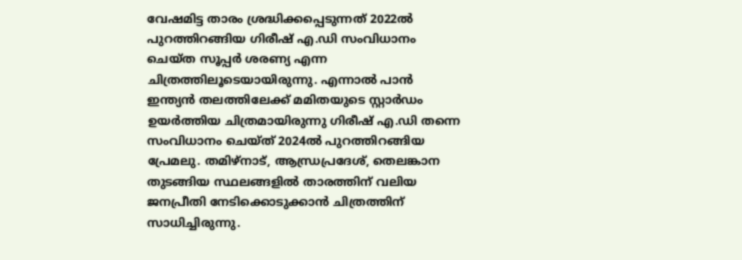വേഷമിട്ട താരം ശ്രദ്ധിക്കപ്പെടുന്നത് 2022ല്‍ പുറത്തിറങ്ങിയ ഗിരീഷ് എ.ഡി സംവിധാനം ചെയ്ത സൂപ്പര്‍ ശരണ്യ എന്ന ചിത്രത്തിലൂടെയായിരുന്നു. എന്നാല്‍ പാന്‍ ഇന്ത്യന്‍ തലത്തിലേക്ക് മമിതയുടെ സ്റ്റാര്‍ഡം ഉയര്‍ത്തിയ ചിത്രമായിരുന്നു ഗിരീഷ് എ.ഡി തന്നെ സംവിധാനം ചെയ്ത് 2024ല്‍ പുറത്തിറങ്ങിയ പ്രേമലു. തമിഴ്‌നാട്, ആന്ധ്രപ്രദേശ്, തെലങ്കാന തുടങ്ങിയ സ്ഥലങ്ങളില്‍ താരത്തിന് വലിയ ജനപ്രീതി നേടിക്കൊടുക്കാന്‍ ചിത്രത്തിന് സാധിച്ചിരുന്നു.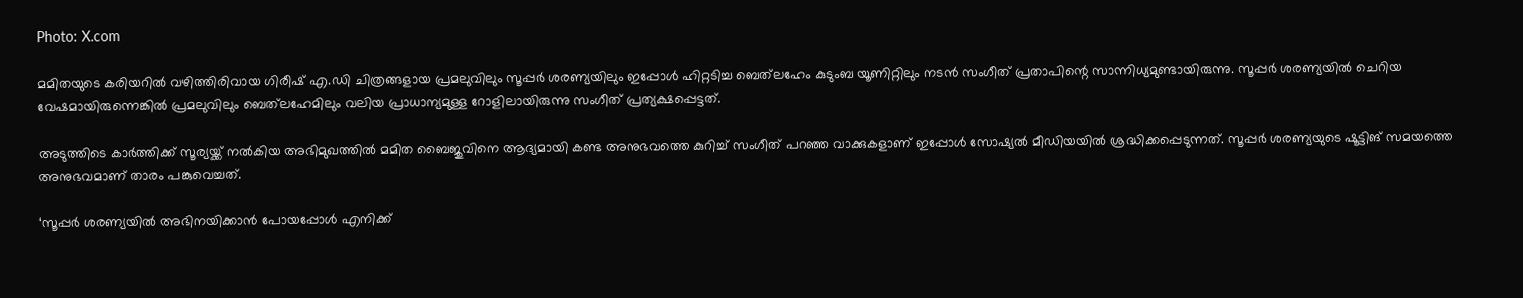Photo: X.com

മമിതയുടെ കരിയറില്‍ വഴിത്തിരിവായ ഗിരീഷ് എ.ഡി ചിത്രങ്ങളായ പ്രമലുവിലും സൂപ്പര്‍ ശരണ്യയിലും ഇപ്പോള്‍ ഹിറ്റടിച്ച ബെത്‌ലഹേം കുടുംബ യൂണിറ്റിലും നടന്‍ സംഗീത് പ്രതാപിന്റെ സാന്നിധ്യമുണ്ടായിരുന്നു. സൂപ്പര്‍ ശരണ്യയില്‍ ചെറിയ വേഷമായിരുന്നെങ്കില്‍ പ്രമലുവിലും ബെത്‌ലഹേമിലും വലിയ പ്രാധാന്യമുള്ള റോളിലായിരുന്നു സംഗീത് പ്രത്യക്ഷപ്പെട്ടത്.

അടുത്തിടെ കാര്‍ത്തിക്ക് സൂര്യയ്ക്ക് നല്‍കിയ അഭിമുഖത്തില്‍ മമിത ബൈജുവിനെ ആദ്യമായി കണ്ട അനുഭവത്തെ കുറിച്ച് സംഗീത് പറഞ്ഞ വാക്കുകളാണ് ഇപ്പോള്‍ സോഷ്യല്‍ മീഡിയയില്‍ ശ്രദ്ധിക്കപ്പെടുന്നത്. സൂപ്പര്‍ ശരണ്യയുടെ ഷൂട്ടിങ് സമയത്തെ അനുഭവമാണ് താരം പങ്കുവെച്ചത്.

‘സൂപ്പര്‍ ശരണ്യയില്‍ അഭിനയിക്കാന്‍ പോയപ്പോള്‍ എനിക്ക്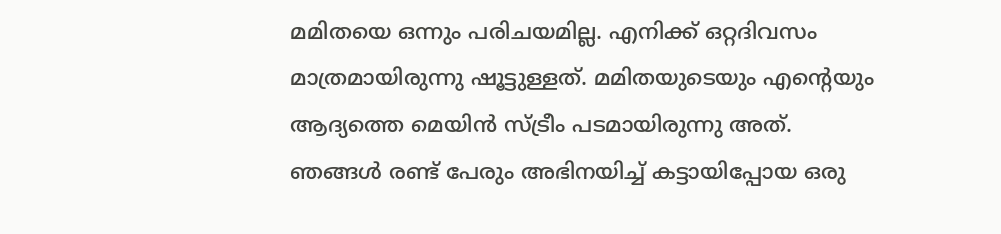മമിതയെ ഒന്നും പരിചയമില്ല. എനിക്ക് ഒറ്റദിവസം മാത്രമായിരുന്നു ഷൂട്ടുള്ളത്. മമിതയുടെയും എന്റെയും ആദ്യത്തെ മെയിന്‍ സ്ട്രീം പടമായിരുന്നു അത്. ഞങ്ങള്‍ രണ്ട് പേരും അഭിനയിച്ച് കട്ടായിപ്പോയ ഒരു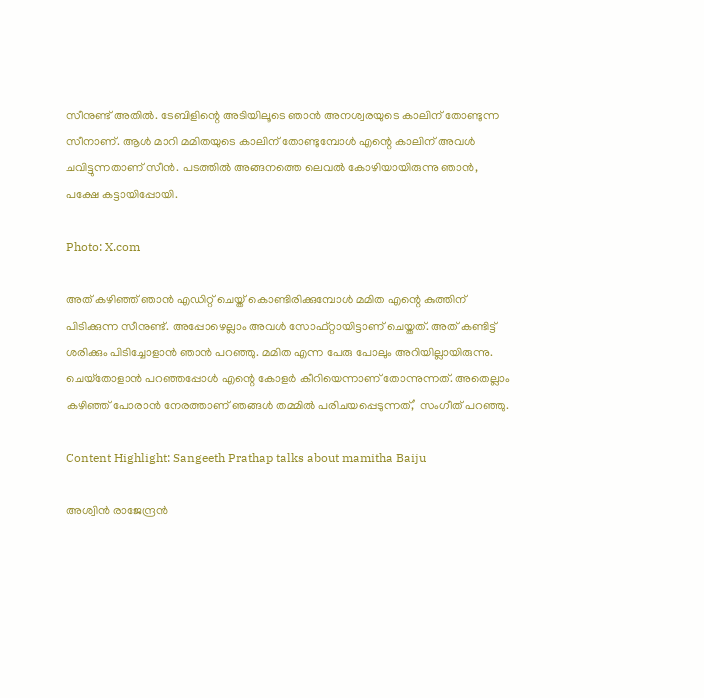സീനുണ്ട് അതില്‍. ടേബിളിന്റെ അടിയിലൂടെ ഞാന്‍ അനശ്വരയുടെ കാലിന് തോണ്ടുന്ന സീനാണ്. ആള്‍ മാറി മമിതയുടെ കാലിന് തോണ്ടുമ്പോള്‍ എന്റെ കാലിന് അവള്‍ ചവിട്ടുന്നതാണ് സീന്‍. പടത്തില്‍ അങ്ങനത്തെ ലെവല്‍ കോഴിയായിരുന്നു ഞാന്‍, പക്ഷേ കട്ടായിപ്പോയി.

Photo: X.com

അത് കഴിഞ്ഞ് ഞാന്‍ എഡിറ്റ് ചെയ്ത് കൊണ്ടിരിക്കുമ്പോള്‍ മമിത എന്റെ കുത്തിന് പിടിക്കുന്ന സീനുണ്ട്. അപ്പോഴെല്ലാം അവള്‍ സോഫ്റ്റായിട്ടാണ് ചെയ്തത്. അത് കണ്ടിട്ട് ശരിക്കും പിടിച്ചോളാന്‍ ഞാന്‍ പറഞ്ഞു. മമിത എന്ന പേരു പോലും അറിയില്ലായിരുന്നു. ചെയ്‌തോളാന്‍ പറഞ്ഞപ്പോള്‍ എന്റെ കോളര്‍ കീറിയെന്നാണ് തോന്നുന്നത്. അതെല്ലാം കഴിഞ്ഞ് പോരാന്‍ നേരത്താണ് ഞങ്ങള്‍ തമ്മില്‍ പരിചയപ്പെടുന്നത്,’ സംഗീത് പറഞ്ഞു.

Content Highlight: Sangeeth Prathap talks about mamitha Baiju

അശ്വിന്‍ രാജേന്ദ്രന്‍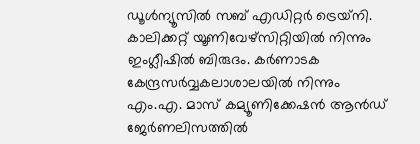ഡൂള്‍ന്യൂസില്‍ സബ് എഡിറ്റര്‍ ട്രെയ്‌നി. കാലിക്കറ്റ് യൂണിവേഴ്സിറ്റിയില്‍ നിന്നും ഇംഗ്ലീഷില്‍ ബിരുദം. കര്‍ണാടക കേന്ദ്രസര്‍വ്വകലാശാലയില്‍ നിന്നും എം.എ. മാസ് കമ്യൂണിക്കേഷന്‍ ആന്‍ഡ് ജേര്‍ണലിസത്തില്‍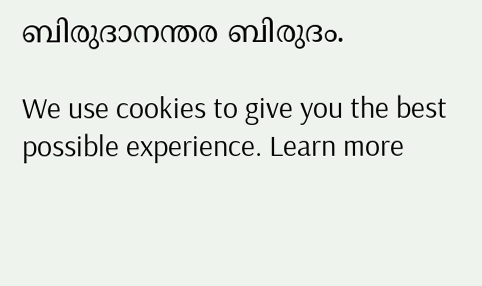ബിരുദാനന്തര ബിരുദം.

We use cookies to give you the best possible experience. Learn more